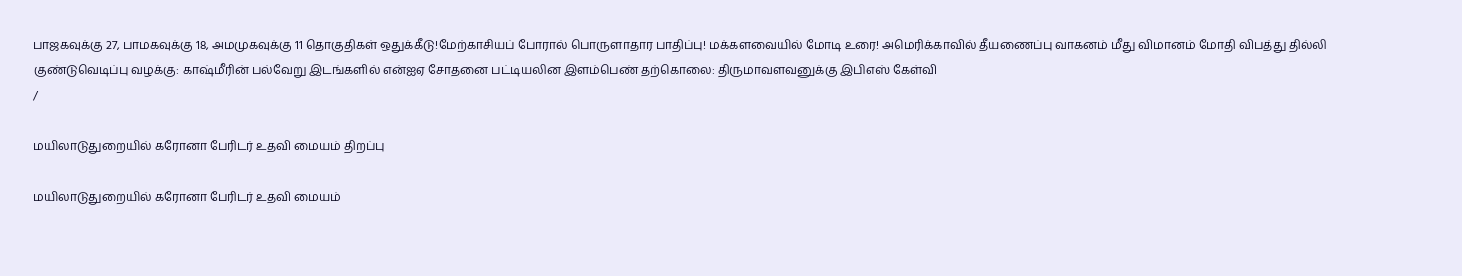பாஜகவுக்கு 27, பாமகவுக்கு 18, அமமுகவுக்கு 11 தொகுதிகள் ஒதுக்கீடு!மேற்காசியப் போரால் பொருளாதார பாதிப்பு! மக்களவையில் மோடி உரை! அமெரிக்காவில் தீயணைப்பு வாகனம் மீது விமானம் மோதி விபத்து தில்லி குண்டுவெடிப்பு வழக்கு: காஷ்மீரின் பல்வேறு இடங்களில் என்ஐஏ சோதனை பட்டியலின இளம்பெண் தற்கொலை: திருமாவளவனுக்கு இபிஎஸ் கேள்வி
/

மயிலாடுதுறையில் கரோனா பேரிடர் உதவி மையம் திறப்பு

மயிலாடுதுறையில் கரோனா பேரிடர் உதவி மையம்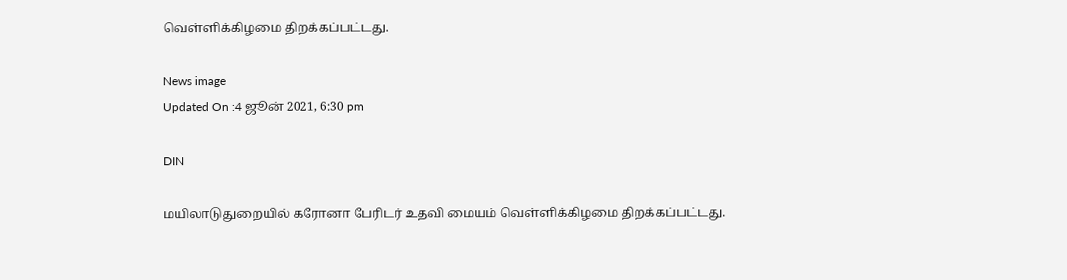வெள்ளிக்கிழமை திறக்கப்பட்டது.

News image
Updated On :4 ஜூன் 2021, 6:30 pm

DIN

மயிலாடுதுறையில் கரோனா பேரிடர் உதவி மையம் வெள்ளிக்கிழமை திறக்கப்பட்டது.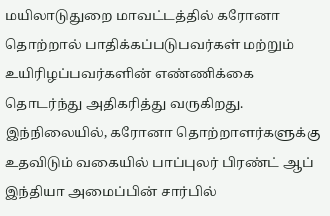மயிலாடுதுறை மாவட்டத்தில் கரோனா தொற்றால் பாதிக்கப்படுபவர்கள் மற்றும் உயிரிழப்பவர்களின் எண்ணிக்கை தொடர்ந்து அதிகரித்து வருகிறது. இந்நிலையில், கரோனா தொற்றாளர்களுக்கு உதவிடும் வகையில் பாப்புலர் பிரண்ட் ஆப் இந்தியா அமைப்பின் சார்பில்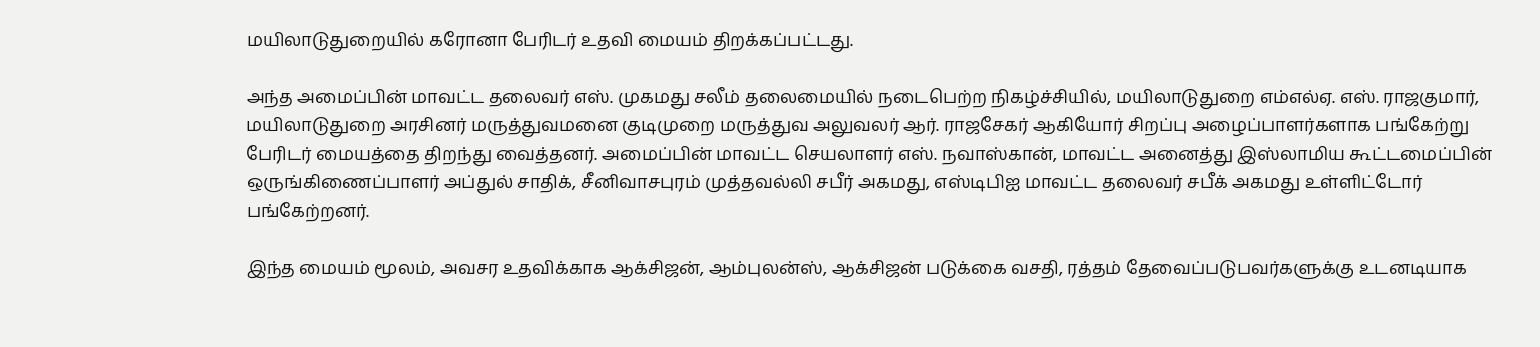மயிலாடுதுறையில் கரோனா பேரிடர் உதவி மையம் திறக்கப்பட்டது.

அந்த அமைப்பின் மாவட்ட தலைவர் எஸ். முகமது சலீம் தலைமையில் நடைபெற்ற நிகழ்ச்சியில், மயிலாடுதுறை எம்எல்ஏ. எஸ். ராஜகுமார், மயிலாடுதுறை அரசினர் மருத்துவமனை குடிமுறை மருத்துவ அலுவலர் ஆர். ராஜசேகர் ஆகியோர் சிறப்பு அழைப்பாளர்களாக பங்கேற்று பேரிடர் மையத்தை திறந்து வைத்தனர். அமைப்பின் மாவட்ட செயலாளர் எஸ். நவாஸ்கான், மாவட்ட அனைத்து இஸ்லாமிய கூட்டமைப்பின் ஒருங்கிணைப்பாளர் அப்துல் சாதிக், சீனிவாசபுரம் முத்தவல்லி சபீர் அகமது, எஸ்டிபிஐ மாவட்ட தலைவர் சபீக் அகமது உள்ளிட்டோர் பங்கேற்றனர்.

இந்த மையம் மூலம், அவசர உதவிக்காக ஆக்சிஜன், ஆம்புலன்ஸ், ஆக்சிஜன் படுக்கை வசதி, ரத்தம் தேவைப்படுபவர்களுக்கு உடனடியாக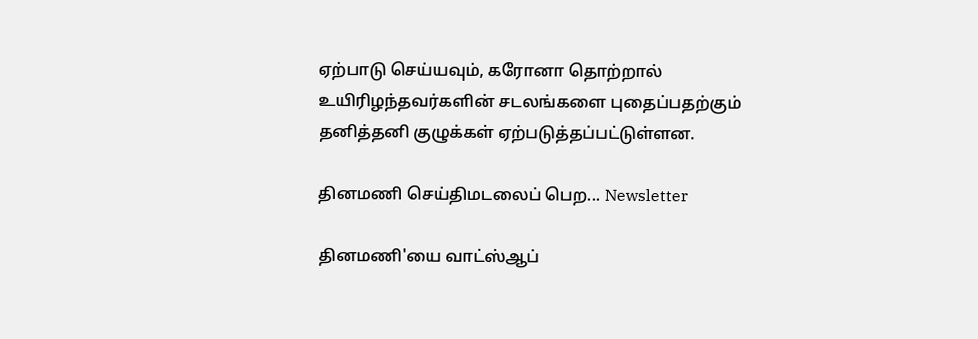ஏற்பாடு செய்யவும், கரோனா தொற்றால் உயிரிழந்தவர்களின் சடலங்களை புதைப்பதற்கும் தனித்தனி குழுக்கள் ஏற்படுத்தப்பட்டுள்ளன.

தினமணி செய்திமடலைப் பெற... Newsletter

தினமணி'யை வாட்ஸ்ஆப்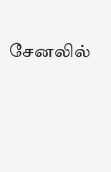சேனலில்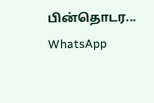பின்தொடர... WhatsApp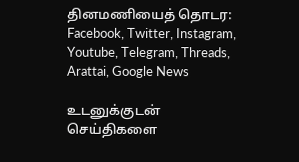தினமணியைத் தொடர: Facebook, Twitter, Instagram, Youtube, Telegram, Threads, Arattai, Google News

உடனுக்குடன் செய்திகளை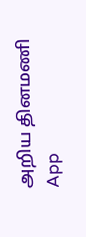அறிய தினமணி App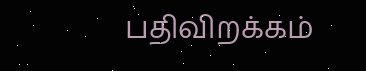பதிவிறக்கம்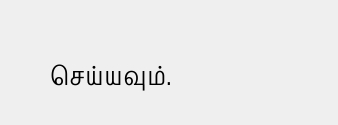செய்யவும்.